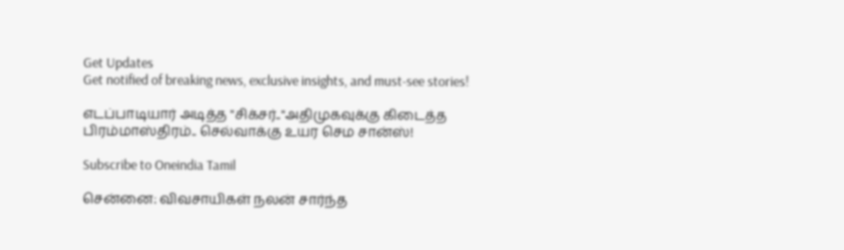Get Updates
Get notified of breaking news, exclusive insights, and must-see stories!

எடப்பாடியார் அடித்த "சிக்சர்.."அதிமுகவுக்கு கிடைத்த பிரம்மாஸ்திரம்.. செல்வாக்கு உயர செம சான்ஸ்!

Subscribe to Oneindia Tamil

சென்னை: விவசாயிகள் நலன் சார்ந்த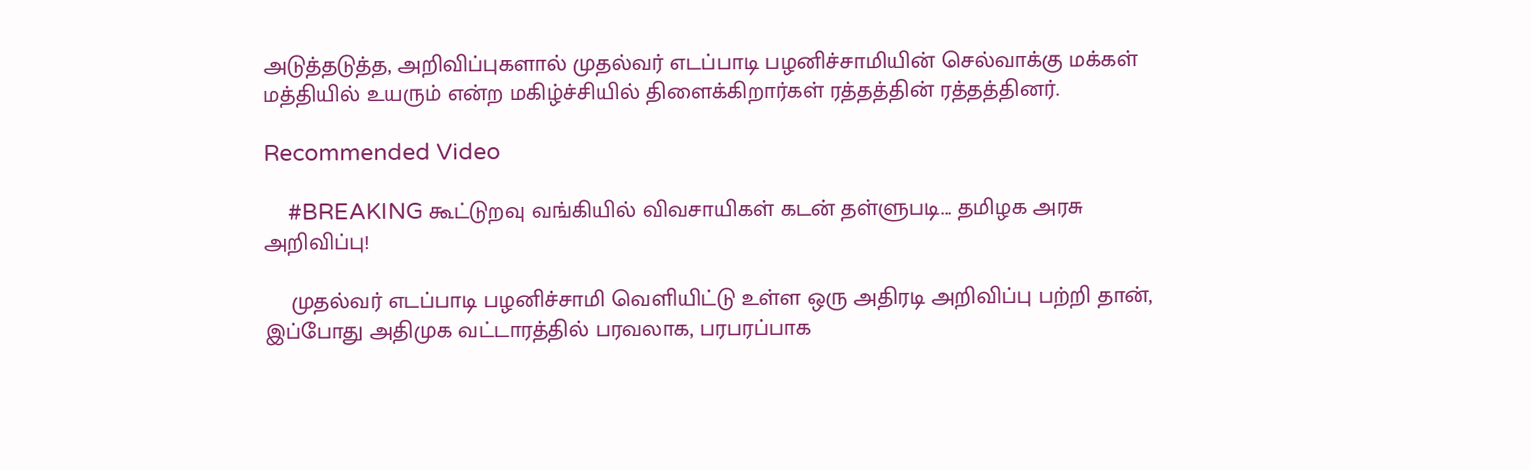அடுத்தடுத்த, அறிவிப்புகளால் முதல்வர் எடப்பாடி பழனிச்சாமியின் செல்வாக்கு மக்கள் மத்தியில் உயரும் என்ற மகிழ்ச்சியில் திளைக்கிறார்கள் ரத்தத்தின் ரத்தத்தினர்.

Recommended Video

    #BREAKING கூட்டுறவு வங்கியில் விவசாயிகள் கடன் தள்ளுபடி... தமிழக அரசு அறிவிப்பு!

    முதல்வர் எடப்பாடி பழனிச்சாமி வெளியிட்டு உள்ள ஒரு அதிரடி அறிவிப்பு பற்றி தான், இப்போது அதிமுக வட்டாரத்தில் பரவலாக, பரபரப்பாக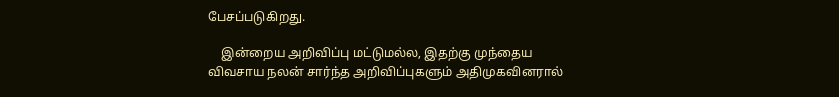பேசப்படுகிறது.

    இன்றைய அறிவிப்பு மட்டுமல்ல, இதற்கு முந்தைய விவசாய நலன் சார்ந்த அறிவிப்புகளும் அதிமுகவினரால்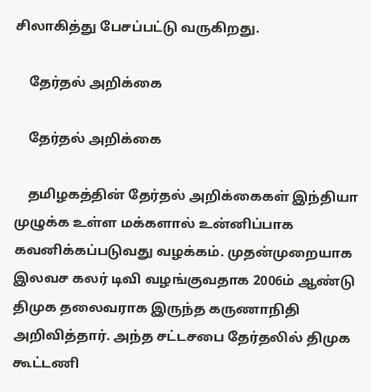சிலாகித்து பேசப்பட்டு வருகிறது.

    தேர்தல் அறிக்கை

    தேர்தல் அறிக்கை

    தமிழகத்தின் தேர்தல் அறிக்கைகள் இந்தியா முழுக்க உள்ள மக்களால் உன்னிப்பாக கவனிக்கப்படுவது வழக்கம். முதன்முறையாக இலவச கலர் டிவி வழங்குவதாக 2006ம் ஆண்டு திமுக தலைவராக இருந்த கருணாநிதி அறிவித்தார். அந்த சட்டசபை தேர்தலில் திமுக கூட்டணி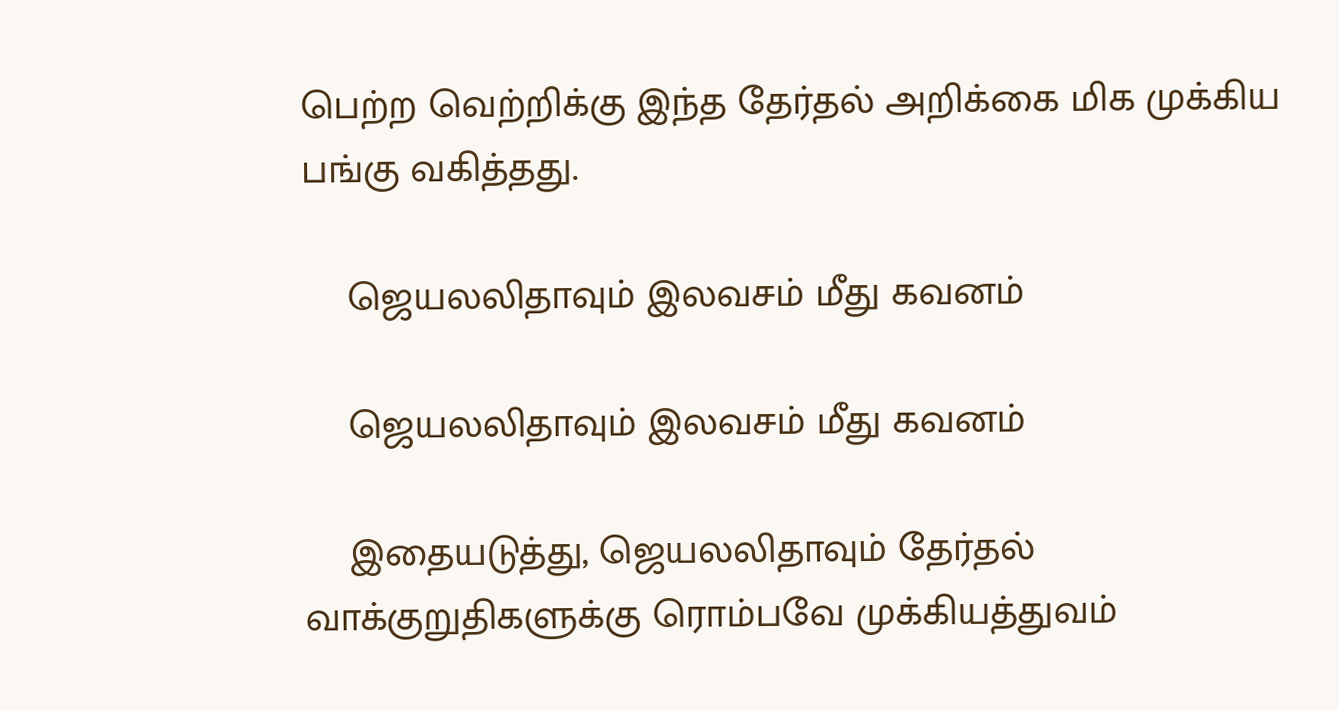பெற்ற வெற்றிக்கு இந்த தேர்தல் அறிக்கை மிக முக்கிய பங்கு வகித்தது.

    ஜெயலலிதாவும் இலவசம் மீது கவனம்

    ஜெயலலிதாவும் இலவசம் மீது கவனம்

    இதையடுத்து, ஜெயலலிதாவும் தேர்தல் வாக்குறுதிகளுக்கு ரொம்பவே முக்கியத்துவம்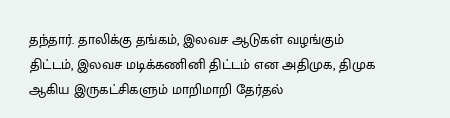தந்தார். தாலிக்கு தங்கம், இலவச ஆடுகள் வழங்கும் திட்டம், இலவச மடிக்கணினி திட்டம் என அதிமுக, திமுக ஆகிய இருகட்சிகளும் மாறிமாறி தேர்தல்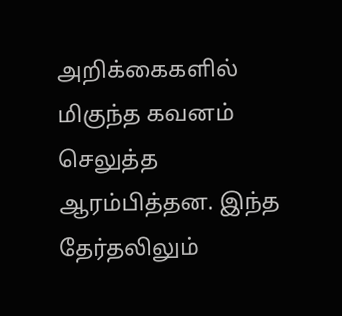அறிக்கைகளில் மிகுந்த கவனம் செலுத்த ஆரம்பித்தன. இந்த தேர்தலிலும்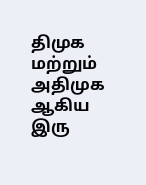திமுக மற்றும் அதிமுக ஆகிய இரு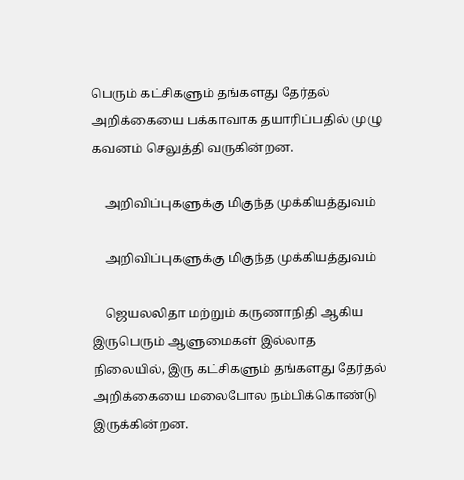பெரும் கட்சிகளும் தங்களது தேர்தல் அறிக்கையை பக்காவாக தயாரிப்பதில் முழு கவனம் செலுத்தி வருகின்றன.

    அறிவிப்புகளுக்கு மிகுந்த முக்கியத்துவம்

    அறிவிப்புகளுக்கு மிகுந்த முக்கியத்துவம்

    ஜெயலலிதா மற்றும் கருணாநிதி ஆகிய இருபெரும் ஆளுமைகள் இல்லாத நிலையில், இரு கட்சிகளும் தங்களது தேர்தல் அறிக்கையை மலைபோல நம்பிக்கொண்டு இருக்கின்றன.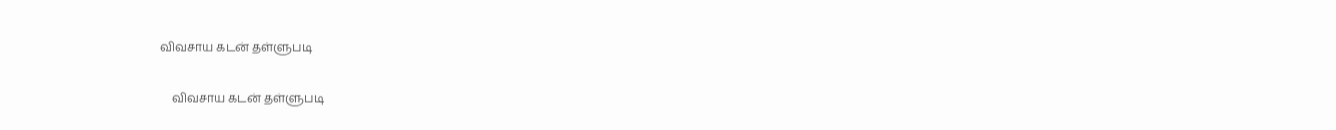விவசாய கடன் தள்ளுபடி

    விவசாய கடன் தள்ளுபடி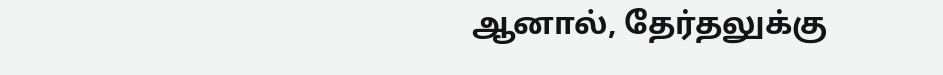ஆனால், தேர்தலுக்கு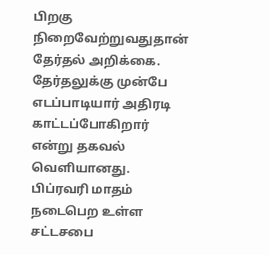பிறகு நிறைவேற்றுவதுதான் தேர்தல் அறிக்கை. தேர்தலுக்கு முன்பே எடப்பாடியார் அதிரடி காட்டப்போகிறார் என்று தகவல் வெளியானது. பிப்ரவரி மாதம் நடைபெற உள்ள சட்டசபை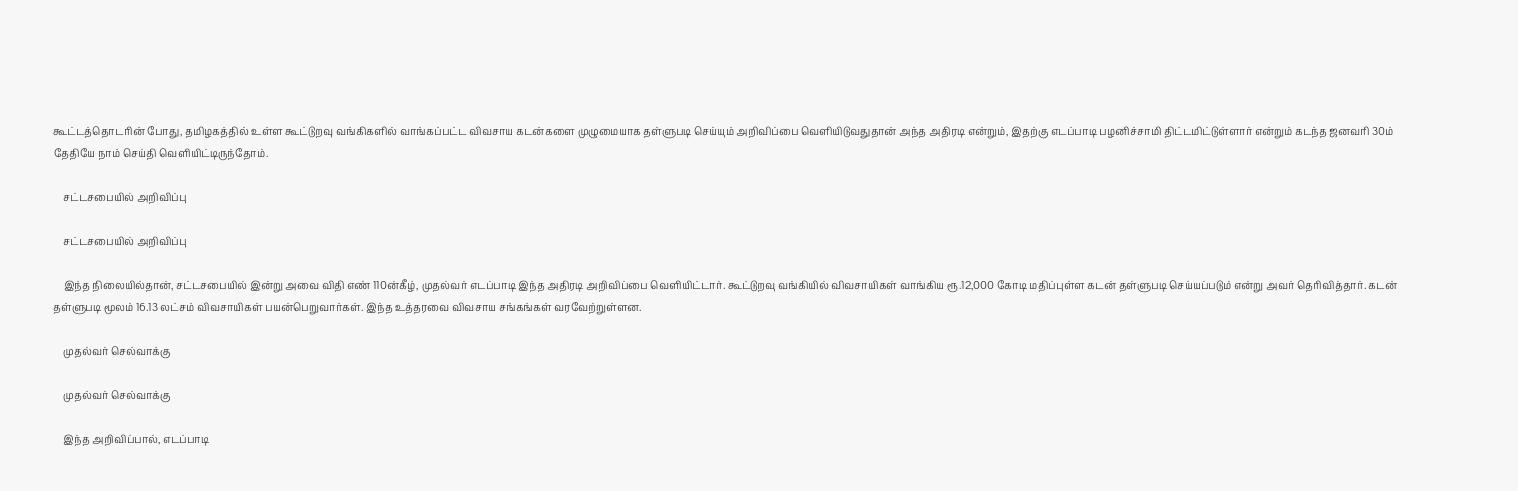கூட்டத்தொடரின் போது, தமிழகத்தில் உள்ள கூட்டுறவு வங்கிகளில் வாங்கப்பட்ட விவசாய கடன்களை முழுமையாக தள்ளுபடி செய்யும் அறிவிப்பை வெளியிடுவதுதான் அந்த அதிரடி என்றும், இதற்கு எடப்பாடி பழனிச்சாமி திட்டமிட்டுள்ளார் என்றும் கடந்த ஜனவரி 30ம் தேதியே நாம் செய்தி வெளியிட்டிருந்தோம்.

    சட்டசபையில் அறிவிப்பு

    சட்டசபையில் அறிவிப்பு

    இந்த நிலையில்தான், சட்டசபையில் இன்று அவை விதி எண் 110ன்கீழ், முதல்வர் எடப்பாடி இந்த அதிரடி அறிவிப்பை வெளியிட்டார். கூட்டுறவு வங்கியில் விவசாயிகள் வாங்கிய ரூ.12,000 கோடி மதிப்புள்ள கடன் தள்ளுபடி செய்யப்படும் என்று அவர் தெரிவித்தார். கடன் தள்ளுபடி மூலம் 16.13 லட்சம் விவசாயிகள் பயன்பெறுவார்கள். இந்த உத்தரவை விவசாய சங்கங்கள் வரவேற்றுள்ளன.

    முதல்வர் செல்வாக்கு

    முதல்வர் செல்வாக்கு

    இந்த அறிவிப்பால், எடப்பாடி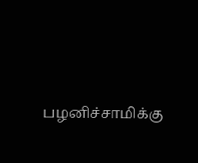பழனிச்சாமிக்கு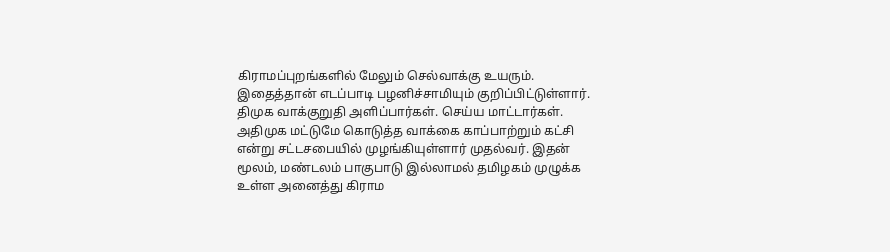கிராமப்புறங்களில் மேலும் செல்வாக்கு உயரும். இதைத்தான் எடப்பாடி பழனிச்சாமியும் குறிப்பிட்டுள்ளார். திமுக வாக்குறுதி அளிப்பார்கள். செய்ய மாட்டார்கள். அதிமுக மட்டுமே கொடுத்த வாக்கை காப்பாற்றும் கட்சி என்று சட்டசபையில் முழங்கியுள்ளார் முதல்வர். இதன் மூலம், மண்டலம் பாகுபாடு இல்லாமல் தமிழகம் முழுக்க உள்ள அனைத்து கிராம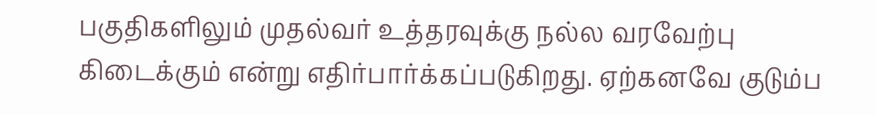பகுதிகளிலும் முதல்வர் உத்தரவுக்கு நல்ல வரவேற்பு கிடைக்கும் என்று எதிர்பார்க்கப்படுகிறது. ஏற்கனவே குடும்ப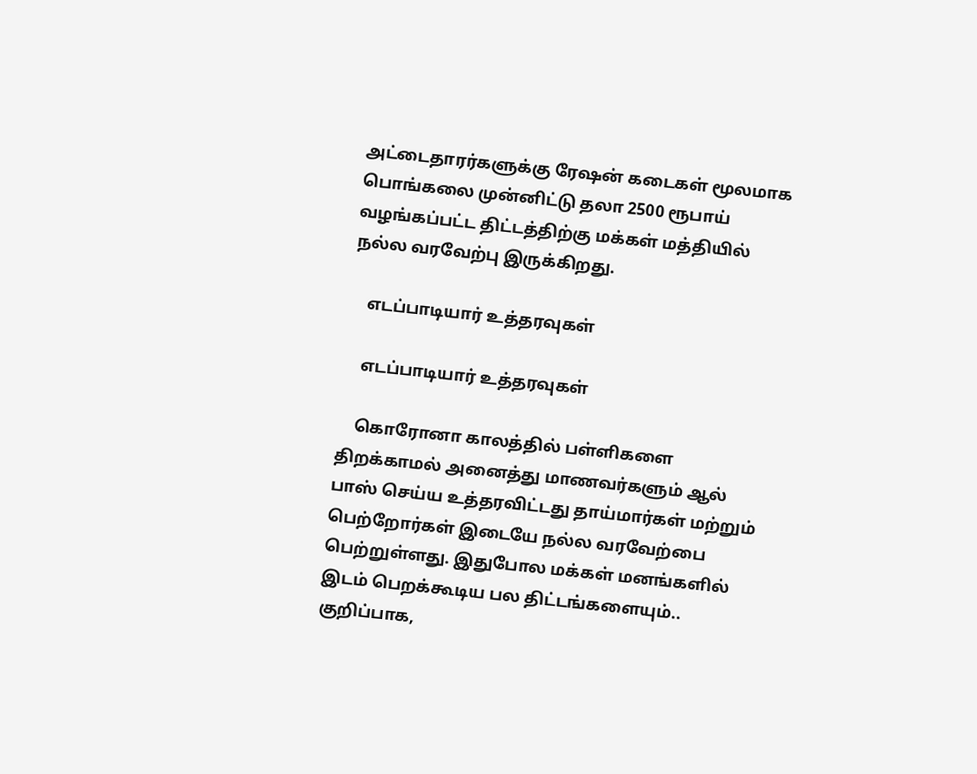அட்டைதாரர்களுக்கு ரேஷன் கடைகள் மூலமாக பொங்கலை முன்னிட்டு தலா 2500 ரூபாய் வழங்கப்பட்ட திட்டத்திற்கு மக்கள் மத்தியில் நல்ல வரவேற்பு இருக்கிறது.

    எடப்பாடியார் உத்தரவுகள்

    எடப்பாடியார் உத்தரவுகள்

    கொரோனா காலத்தில் பள்ளிகளை திறக்காமல் அனைத்து மாணவர்களும் ஆல் பாஸ் செய்ய உத்தரவிட்டது தாய்மார்கள் மற்றும் பெற்றோர்கள் இடையே நல்ல வரவேற்பை பெற்றுள்ளது. இதுபோல மக்கள் மனங்களில் இடம் பெறக்கூடிய பல திட்டங்களையும்.. குறிப்பாக,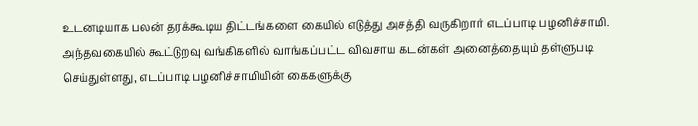உடனடியாக பலன் தரக்கூடிய திட்டங்களை கையில் எடுத்து அசத்தி வருகிறார் எடப்பாடி பழனிச்சாமி. அந்தவகையில் கூட்டுறவு வங்கிகளில் வாங்கப்பட்ட விவசாய கடன்கள் அனைத்தையும் தள்ளுபடி செய்துள்ளது, எடப்பாடி பழனிச்சாமியின் கைகளுக்கு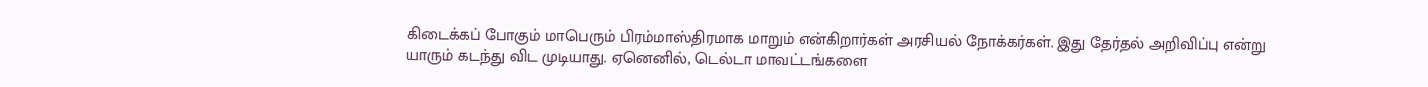கிடைக்கப் போகும் மாபெரும் பிரம்மாஸ்திரமாக மாறும் என்கிறார்கள் அரசியல் நோக்கர்கள். இது தேர்தல் அறிவிப்பு என்று யாரும் கடந்து விட முடியாது. ஏனெனில், டெல்டா மாவட்டங்களை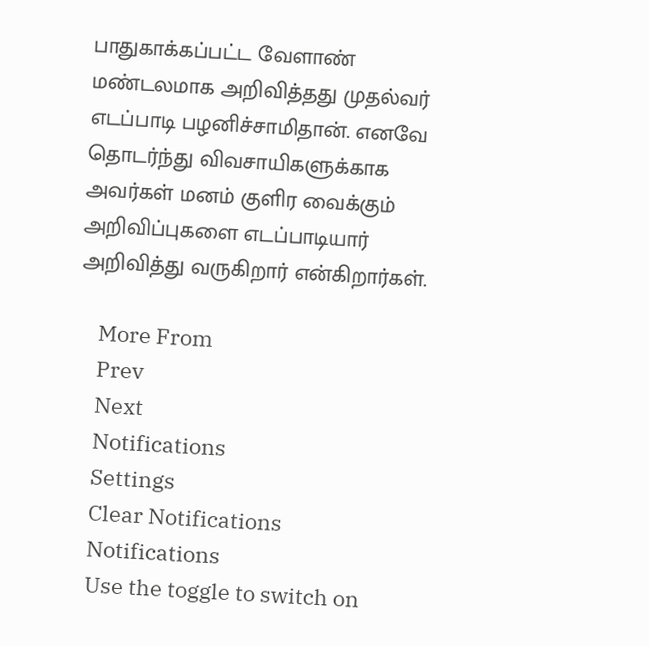பாதுகாக்கப்பட்ட வேளாண் மண்டலமாக அறிவித்தது முதல்வர் எடப்பாடி பழனிச்சாமிதான். எனவே தொடர்ந்து விவசாயிகளுக்காக அவர்கள் மனம் குளிர வைக்கும் அறிவிப்புகளை எடப்பாடியார் அறிவித்து வருகிறார் என்கிறார்கள்.

    More From
    Prev
    Next
    Notifications
    Settings
    Clear Notifications
    Notifications
    Use the toggle to switch on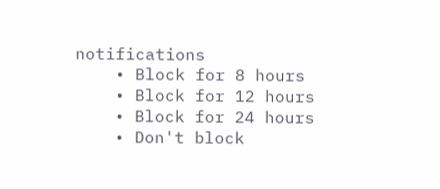notifications
    • Block for 8 hours
    • Block for 12 hours
    • Block for 24 hours
    • Don't block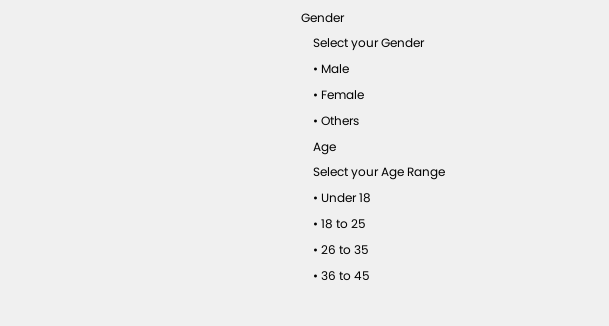Gender
    Select your Gender
    • Male
    • Female
    • Others
    Age
    Select your Age Range
    • Under 18
    • 18 to 25
    • 26 to 35
    • 36 to 45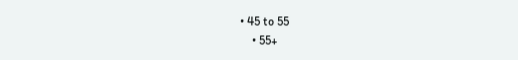• 45 to 55
    • 55+